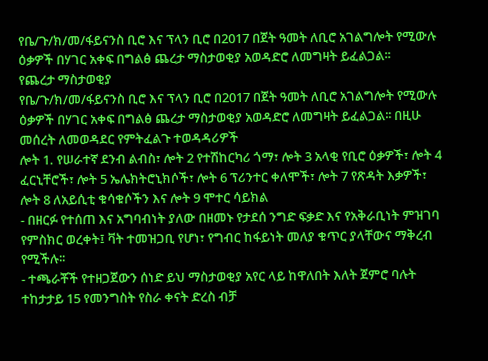የቤ/ጉ/ክ/መ/ፋይናንስ ቢሮ እና ፕላን ቢሮ በ2017 በጀት ዓመት ለቢሮ አገልግሎት የሚውሉ ዕቃዎች በሃገር አቀፍ በግልፅ ጨረታ ማስታወቂያ አወዳድሮ ለመግዛት ይፈልጋል፡፡
የጨረታ ማስታወቂያ
የቤ/ጉ/ክ/መ/ፋይናንስ ቢሮ እና ፕላን ቢሮ በ2017 በጀት ዓመት ለቢሮ አገልግሎት የሚውሉ ዕቃዎች በሃገር አቀፍ በግልፅ ጨረታ ማስታወቂያ አወዳድሮ ለመግዛት ይፈልጋል፡፡ በዚሁ መሰረት ለመወዳደር የምትፈልጉ ተወዳዳሪዎች
ሎት 1. የሠራተኛ ደንብ ልብስ፣ ሎት 2 የተሽከርካሪ ጎማ፣ ሎት 3 አላቂ የቢሮ ዕቃዎች፣ ሎት 4 ፈርኒቸሮች፣ ሎት 5 ኤሌክትሮኒክሶች፣ ሎት 6 ፕሪንተር ቀለሞች፣ ሎት 7 የጽዳት እቃዎች፣ ሎት 8 ለአይሲቲ ቁሳቁሶችን እና ሎት 9 ሞተር ሳይክል
- በዘርፉ የተሰጠ እና አግባብነት ያለው በዘመኑ የታደሰ ንግድ ፍቃድ እና የአቅራቢነት ምዝገባ የምስክር ወረቀት፤ ቫት ተመዝጋቢ የሆነ፣ የግብር ከፋይነት መለያ ቁጥር ያላቸውና ማቅረብ የሚችሉ፡፡
- ተጫራቾች የተዘጋጀውን ሰነድ ይህ ማስታወቂያ አየር ላይ ከዋለበት እለት ጀምሮ ባሉት ተከታታይ 15 የመንግስት የስራ ቀናት ድረስ ብቻ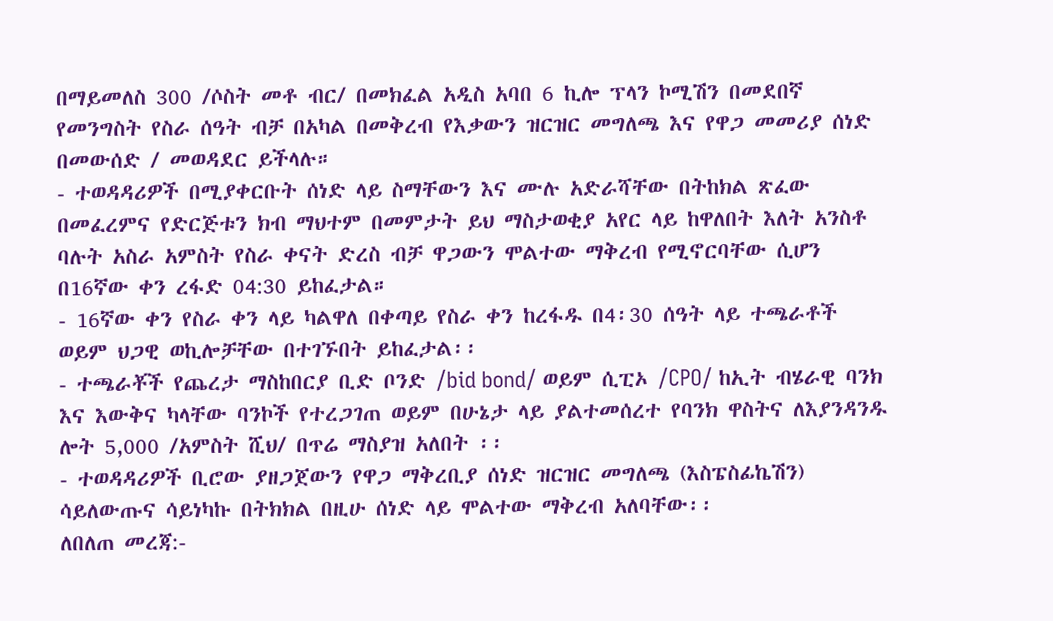በማይመለስ 300 /ሶስት መቶ ብር/ በመክፈል አዲስ አባበ 6 ኪሎ ፕላን ኮሚሽን በመደበኛ የመንግስት የስራ ሰዓት ብቻ በአካል በመቅረብ የእቃውን ዝርዝር መግለጫ እና የዋጋ መመሪያ ሰነድ በመውሰድ / መወዳደር ይችላሉ።
- ተወዳዳሪዎች በሚያቀርቡት ሰነድ ላይ ስማቸውን እና ሙሉ አድራሻቸው በትከክል ጽፈው በመፈረምና የድርጅቱን ክብ ማህተም በመምታት ይህ ማስታወቂያ አየር ላይ ከዋለበት እለት አንስቶ ባሉት አስራ አምስት የስራ ቀናት ድረስ ብቻ ዋጋውን ሞልተው ማቅረብ የሚኖርባቸው ሲሆን በ16ኛው ቀን ረፋድ 04:30 ይከፈታል።
- 16ኛው ቀን የስራ ቀን ላይ ካልዋለ በቀጣይ የስራ ቀን ከረፋዱ በ4፡30 ሰዓት ላይ ተጫራቶች ወይም ህጋዊ ወኪሎቻቸው በተገኙበት ይከፈታል፡፡
- ተጫራቾች የጨረታ ማስከበርያ ቢድ ቦንድ /bid bond/ ወይም ሲፒኦ /CPO/ ከኢት ብሄራዊ ባንክ እና እውቅና ካላቸው ባንኮች የተረጋገጠ ወይም በሁኔታ ላይ ያልተመሰረተ የባንክ ዋስትና ለእያንዳንዱ ሎት 5,000 /አምስት ሺህ/ በጥሬ ማስያዝ አለበት ፡፡
- ተወዳዳሪዎች ቢሮው ያዘጋጀውን የዋጋ ማቅረቢያ ሰነድ ዝርዝር መግለጫ (እስፔስፊኬሽን) ሳይለውጡና ሳይነካኩ በትክክል በዚሁ ሰነድ ላይ ሞልተው ማቅረብ አለባቸው፡፡
ለበለጠ መረጃ:-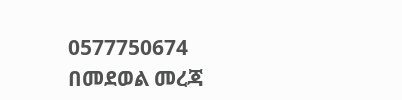0577750674 በመደወል መረጃ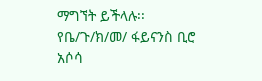ማግኘት ይችላሉ፡፡
የቤ/ጉ/ክ/መ/ ፋይናንስ ቢሮ
አሶሳ